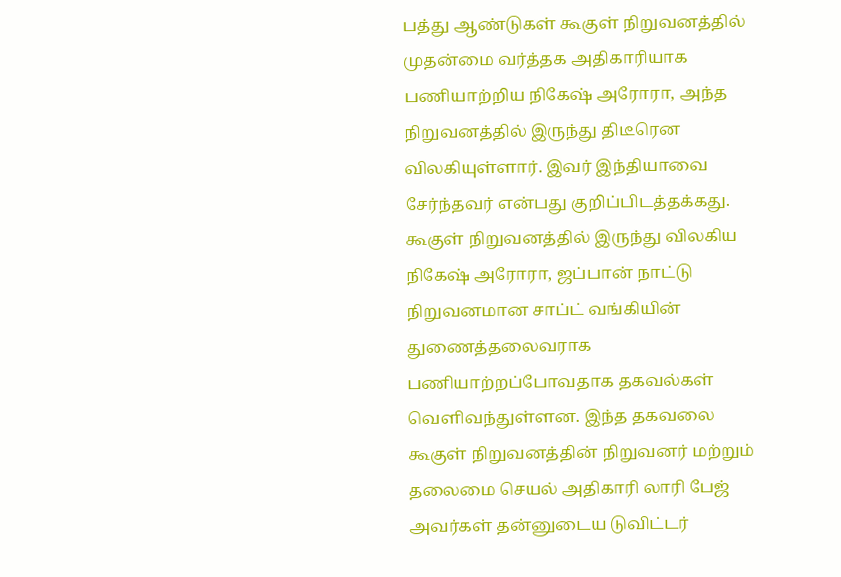பத்து ஆண்டுகள் கூகுள் நிறுவனத்தில் முதன்மை வர்த்தக அதிகாரியாக பணியாற்றிய நிகேஷ் அரோரா, அந்த நிறுவனத்தில் இருந்து திடீரென விலகியுள்ளார். இவர் இந்தியாவை சேர்ந்தவர் என்பது குறிப்பிடத்தக்கது.
கூகுள் நிறுவனத்தில் இருந்து விலகிய நிகேஷ் அரோரா, ஜப்பான் நாட்டு நிறுவனமான சாப்ட் வங்கியின் துணைத்தலைவராக பணியாற்றப்போவதாக தகவல்கள் வெளிவந்துள்ளன. இந்த தகவலை கூகுள் நிறுவனத்தின் நிறுவனர் மற்றும் தலைமை செயல் அதிகாரி லாரி பேஜ் அவர்கள் தன்னுடைய டுவிட்டர்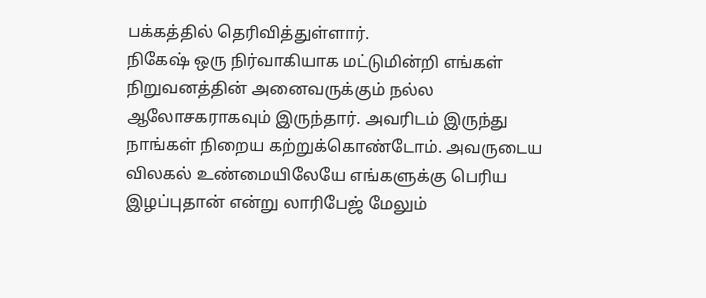பக்கத்தில் தெரிவித்துள்ளார்.
நிகேஷ் ஒரு நிர்வாகியாக மட்டுமின்றி எங்கள் நிறுவனத்தின் அனைவருக்கும் நல்ல ஆலோசகராகவும் இருந்தார். அவரிடம் இருந்து நாங்கள் நிறைய கற்றுக்கொண்டோம். அவருடைய விலகல் உண்மையிலேயே எங்களுக்கு பெரிய இழப்புதான் என்று லாரிபேஜ் மேலும்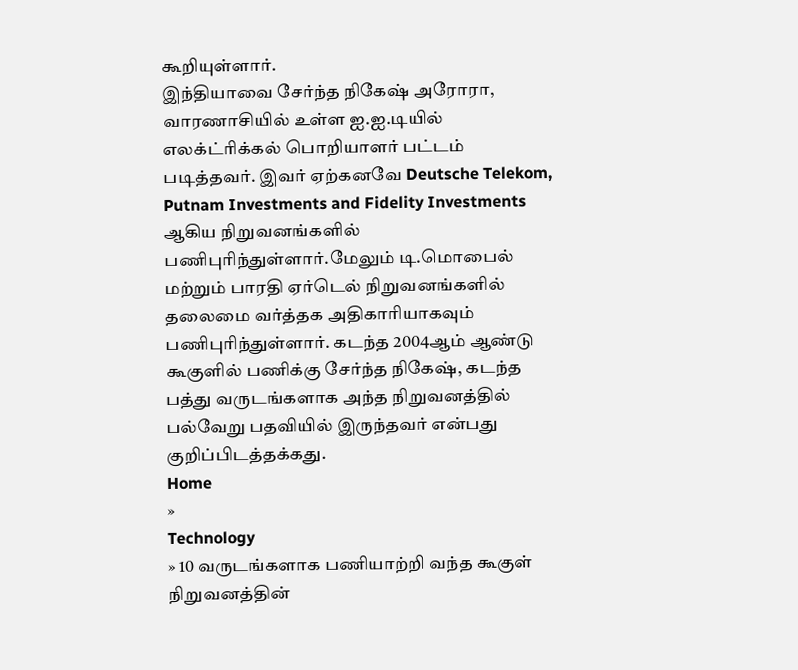கூறியுள்ளார்.
இந்தியாவை சேர்ந்த நிகேஷ் அரோரா, வாரணாசியில் உள்ள ஐ.ஐ.டியில் எலக்ட்ரிக்கல் பொறியாளர் பட்டம் படித்தவர். இவர் ஏற்கனவே Deutsche Telekom, Putnam Investments and Fidelity Investments ஆகிய நிறுவனங்களில் பணிபுரிந்துள்ளார்.மேலும் டி.மொபைல் மற்றும் பாரதி ஏர்டெல் நிறுவனங்களில் தலைமை வர்த்தக அதிகாரியாகவும் பணிபுரிந்துள்ளார். கடந்த 2004ஆம் ஆண்டு கூகுளில் பணிக்கு சேர்ந்த நிகேஷ், கடந்த பத்து வருடங்களாக அந்த நிறுவனத்தில் பல்வேறு பதவியில் இருந்தவர் என்பது குறிப்பிடத்தக்கது.
Home
»
Technology
» 10 வருடங்களாக பணியாற்றி வந்த கூகுள் நிறுவனத்தின்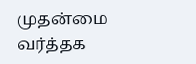முதன்மை வர்த்தக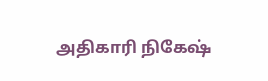அதிகாரி நிகேஷ்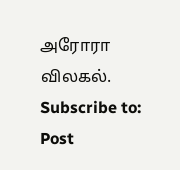அரோரா விலகல்.
Subscribe to:
Post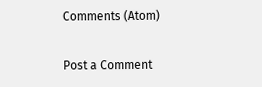Comments (Atom)

Post a Comment